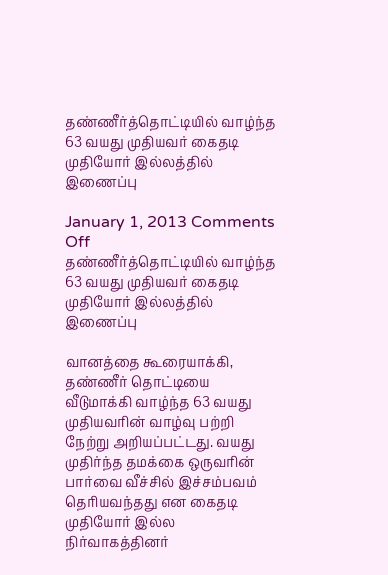தண்ணீர்த்தொட்டியில் வாழ்ந்த 63 வயது முதியவர் கைதடி முதியோர் இல்லத்தில் இணைப்பு

January 1, 2013 Comments Off
தண்ணீர்த்தொட்டியில் வாழ்ந்த 63 வயது முதியவர் கைதடி முதியோர் இல்லத்தில் இணைப்பு

வானத்தை கூரையாக்கி, தண்ணீர் தொட்டியை வீடுமாக்கி வாழ்ந்த 63 வயது முதியவரின் வாழ்வு பற்றி நேற்று அறியப்பட்டது. வயது முதிர்ந்த தமக்கை ஒருவரின் பார்வை வீச்சில் இச்சம்பவம் தெரியவந்தது என கைதடி முதியோர் இல்ல நிர்வாகத்தினர்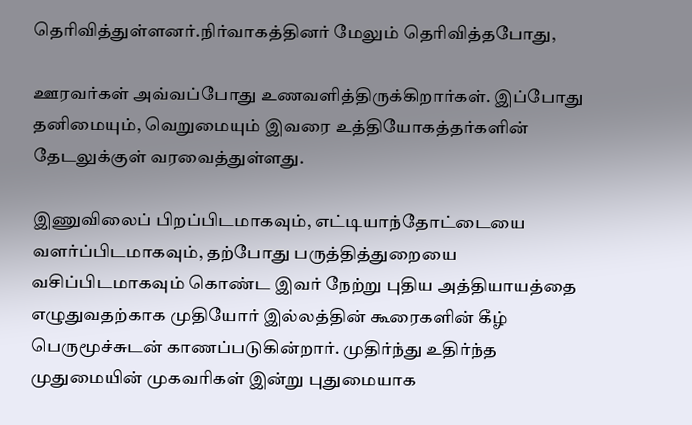தெரிவித்துள்ளனர்.நிர்வாகத்தினர் மேலும் தெரிவித்தபோது,

ஊரவர்கள் அவ்வப்போது உணவளித்திருக்கிறார்கள். இப்போது தனிமையும், வெறுமையும் இவரை உத்தியோகத்தர்களின் தேடலுக்குள் வரவைத்துள்ளது.

இணுவிலைப் பிறப்பிடமாகவும், எட்டியாந்தோட்டையை வளர்ப்பிடமாகவும், தற்போது பருத்தித்துறையை வசிப்பிடமாகவும் கொண்ட இவர் நேற்று புதிய அத்தியாயத்தை எழுதுவதற்காக முதியோர் இல்லத்தின் கூரைகளின் கீழ் பெருமூச்சுடன் காணப்படுகின்றார். முதிர்ந்து உதிர்ந்த முதுமையின் முகவரிகள் இன்று புதுமையாக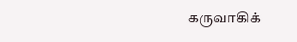கருவாகிக்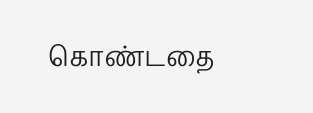கொண்டதை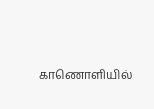காணொளியில்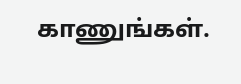காணுங்கள்.